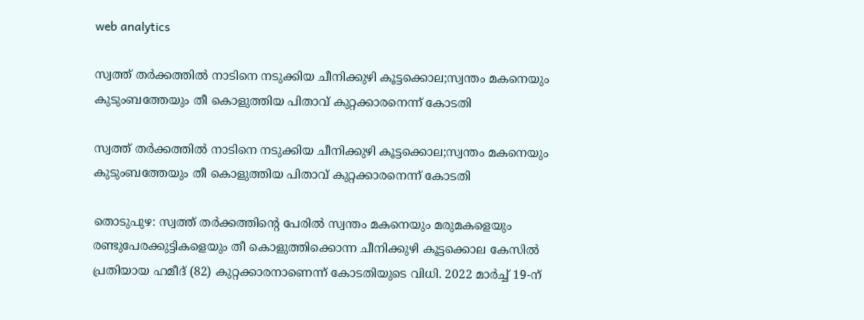web analytics

സ്വത്ത് തർക്കത്തിൽ നാടിനെ നടുക്കിയ ചീനിക്കുഴി കൂട്ടക്കൊല;സ്വന്തം മകനെയും കുടുംബത്തേയും തീ കൊളുത്തിയ പിതാവ് കുറ്റക്കാരനെന്ന് കോടതി

സ്വത്ത് തർക്കത്തിൽ നാടിനെ നടുക്കിയ ചീനിക്കുഴി കൂട്ടക്കൊല;സ്വന്തം മകനെയും കുടുംബത്തേയും തീ കൊളുത്തിയ പിതാവ് കുറ്റക്കാരനെന്ന് കോടതി

തൊടുപുഴ: സ്വത്ത് തർക്കത്തിന്റെ പേരിൽ സ്വന്തം മകനെയും മരുമകളെയും രണ്ടുപേരക്കുട്ടികളെയും തീ കൊളുത്തിക്കൊന്ന ചീനിക്കുഴി കൂട്ടക്കൊല കേസിൽ പ്രതിയായ ഹമീദ് (82) കുറ്റക്കാരനാണെന്ന് കോടതിയുടെ വിധി. 2022 മാർച്ച് 19-ന്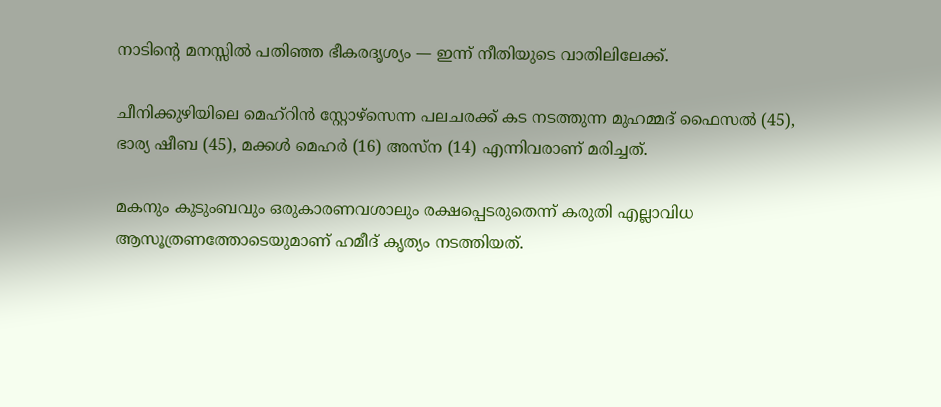നാടിന്റെ മനസ്സിൽ പതിഞ്ഞ ഭീകരദൃശ്യം — ഇന്ന് നീതിയുടെ വാതിലിലേക്ക്.

ചീനിക്കുഴിയിലെ മെഹ്റിന്‍ സ്റ്റോഴ്‌സെന്ന പലചരക്ക് കട നടത്തുന്ന മുഹമ്മദ് ഫൈസൽ (45), ഭാര്യ ഷീബ (45), മക്കൾ മെഹർ (16) അസ്ന (14) എന്നിവരാണ് മരിച്ചത്.

മകനും കുടുംബവും ഒരുകാരണവശാലും രക്ഷപ്പെടരുതെന്ന് കരുതി എല്ലാവിധ ആസൂത്രണത്തോടെയുമാണ് ഹമീദ് കൃത്യം നടത്തിയത്.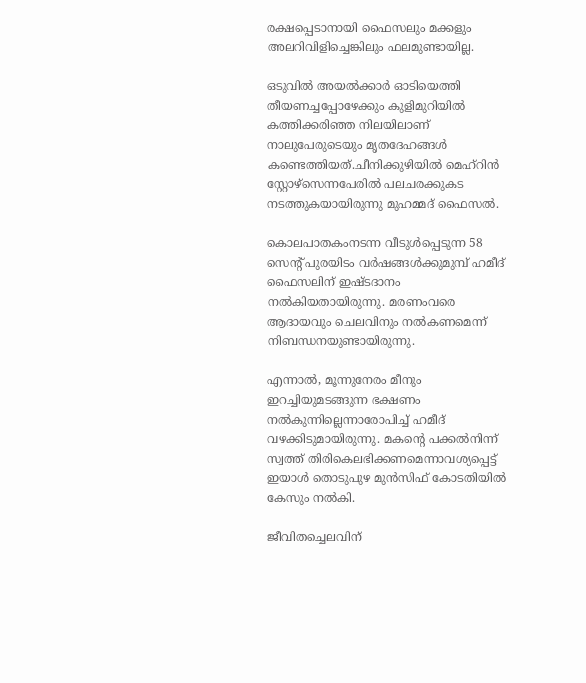രക്ഷപ്പെടാനായി ഫൈസലും മക്കളും അലറിവിളിച്ചെങ്കിലും ഫലമുണ്ടായില്ല.

ഒടുവില്‍ അയല്‍ക്കാര്‍ ഓടിയെത്തി തീയണച്ചപ്പോഴേക്കും കുളിമുറിയില്‍ കത്തിക്കരിഞ്ഞ നിലയിലാണ് നാലുപേരുടെയും മൃതദേഹങ്ങള്‍ കണ്ടെത്തിയത്.ചീനിക്കുഴിയില്‍ മെഹ്റിന്‍ സ്റ്റോഴ്‌സെന്നപേരില്‍ പലചരക്കുകട നടത്തുകയായിരുന്നു മുഹമ്മദ് ഫൈസല്‍.

കൊലപാതകംനടന്ന വീടുള്‍പ്പെടുന്ന 58 സെന്റ് പുരയിടം വര്‍ഷങ്ങള്‍ക്കുമുമ്പ് ഹമീദ് ഫൈസലിന് ഇഷ്ടദാനം നല്‍കിയതായിരുന്നു. മരണംവരെ ആദായവും ചെലവിനും നല്‍കണമെന്ന് നിബന്ധനയുണ്ടായിരുന്നു.

എന്നാല്‍, മൂന്നുനേരം മീനും ഇറച്ചിയുമടങ്ങുന്ന ഭക്ഷണം നല്‍കുന്നില്ലെന്നാരോപിച്ച് ഹമീദ് വഴക്കിടുമായിരുന്നു. മകന്റെ പക്കല്‍നിന്ന് സ്വത്ത് തിരികെലഭിക്കണമെന്നാവശ്യപ്പെട്ട് ഇയാള്‍ തൊടുപുഴ മുന്‍സിഫ് കോടതിയില്‍ കേസും നല്‍കി.

ജീവിതച്ചെലവിന്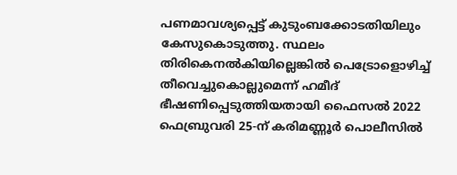പണമാവശ്യപ്പെട്ട് കുടുംബക്കോടതിയിലും കേസുകൊടുത്തു. സ്ഥലം തിരികെനല്‍കിയില്ലെങ്കില്‍ പെട്രോളൊഴിച്ച് തീവെച്ചുകൊല്ലുമെന്ന് ഹമീദ് ഭീഷണിപ്പെടുത്തിയതായി ഫൈസല്‍ 2022 ഫെബ്രുവരി 25-ന് കരിമണ്ണൂര്‍ പൊലീസില്‍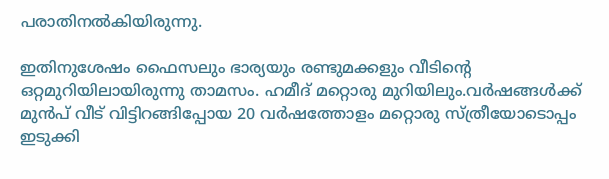പരാതിനല്‍കിയിരുന്നു.

ഇതിനുശേഷം ഫൈസലും ഭാര്യയും രണ്ടുമക്കളും വീടിന്റെ ഒറ്റമുറിയിലായിരുന്നു താമസം. ഹമീദ് മറ്റൊരു മുറിയിലും.വര്‍ഷങ്ങള്‍ക്ക് മുന്‍പ് വീട് വിട്ടിറങ്ങിപ്പോയ 20 വര്‍ഷത്തോളം മറ്റൊരു സ്ത്രീയോടൊപ്പം ഇടുക്കി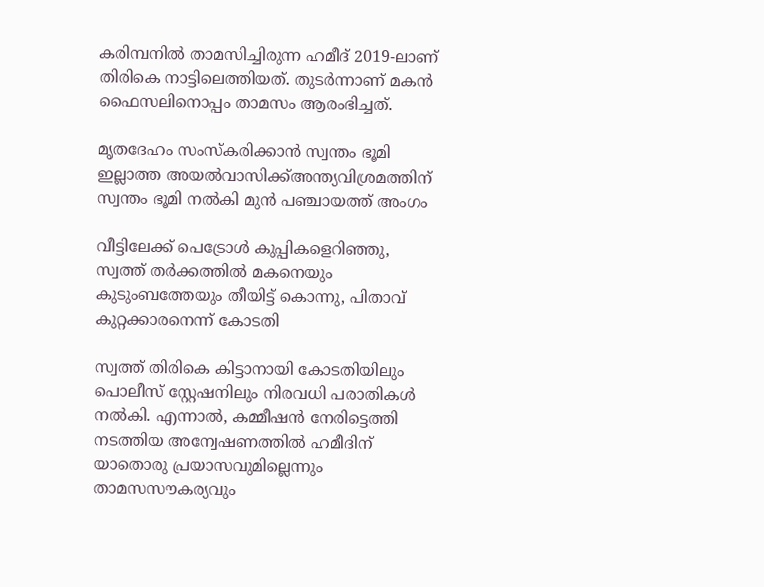കരിമ്പനില്‍ താമസിച്ചിരുന്ന ഹമീദ് 2019-ലാണ് തിരികെ നാട്ടിലെത്തിയത്. തുടര്‍ന്നാണ് മകന്‍ ഫൈസലിനൊപ്പം താമസം ആരംഭിച്ചത്.

മൃതദേഹം സംസ്കരിക്കാൻ സ്വന്തം ഭൂമി ഇല്ലാത്ത അയല്‍വാസിക്ക്അന്ത്യവിശ്രമത്തിന് സ്വന്തം ഭൂമി നൽകി മുന്‍ പഞ്ചായത്ത് അംഗം

വീട്ടിലേക്ക് പെട്രോള്‍ കുപ്പികളെറിഞ്ഞു, സ്വത്ത് തര്‍ക്കത്തില്‍ മകനെയും കുടുംബത്തേയും തീയിട്ട് കൊന്നു, പിതാവ് കുറ്റക്കാരനെന്ന് കോടതി

സ്വത്ത് തിരികെ കിട്ടാനായി കോടതിയിലും പൊലീസ് സ്റ്റേഷനിലും നിരവധി പരാതികള്‍ നല്‍കി. എന്നാല്‍, കമ്മീഷന്‍ നേരിട്ടെത്തി നടത്തിയ അന്വേഷണത്തില്‍ ഹമീദിന് യാതൊരു പ്രയാസവുമില്ലെന്നും താമസസൗകര്യവും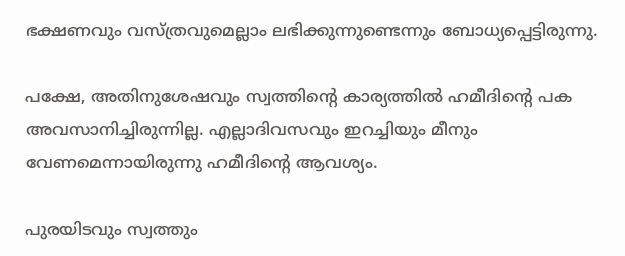ഭക്ഷണവും വസ്ത്രവുമെല്ലാം ലഭിക്കുന്നുണ്ടെന്നും ബോധ്യപ്പെട്ടിരുന്നു.

പക്ഷേ, അതിനുശേഷവും സ്വത്തിന്റെ കാര്യത്തില്‍ ഹമീദിന്റെ പക അവസാനിച്ചിരുന്നില്ല. എല്ലാദിവസവും ഇറച്ചിയും മീനും വേണമെന്നായിരുന്നു ഹമീദിന്റെ ആവശ്യം.

പുരയിടവും സ്വത്തും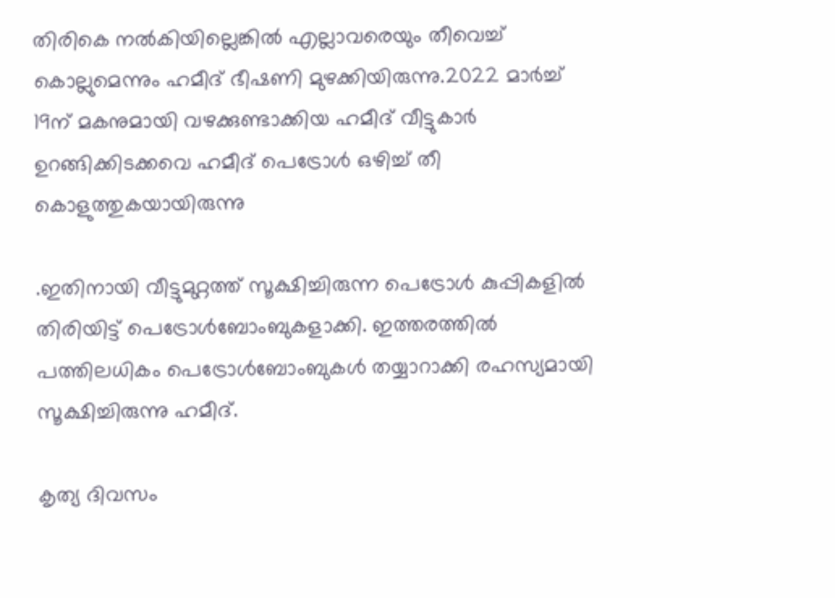തിരികെ നല്‍കിയില്ലെങ്കില്‍ എല്ലാവരെയും തീവെച്ച് കൊല്ലുമെന്നും ഹമീദ് ഭീഷണി മുഴക്കിയിരുന്നു.2022 മാര്‍ച്ച് 19ന് മകനുമായി വഴക്കുണ്ടാക്കിയ ഹമീദ് വീട്ടുകാര്‍ ഉറങ്ങിക്കിടക്കവെ ഹമീദ് പെട്രോള്‍ ഒഴിച്ച് തീ കൊളുത്തുകയായിരുന്നു

.ഇതിനായി വീട്ടുമുറ്റത്ത് സൂക്ഷിച്ചിരുന്ന പെട്രോള്‍ കുപ്പികളില്‍ തിരിയിട്ട് പെട്രോള്‍ബോംബുകളാക്കി. ഇത്തരത്തില്‍ പത്തിലധികം പെട്രോള്‍ബോംബുകള്‍ തയ്യാറാക്കി രഹസ്യമായി സൂക്ഷിച്ചിരുന്നു ഹമീദ്.

കൃത്യ ദിവസം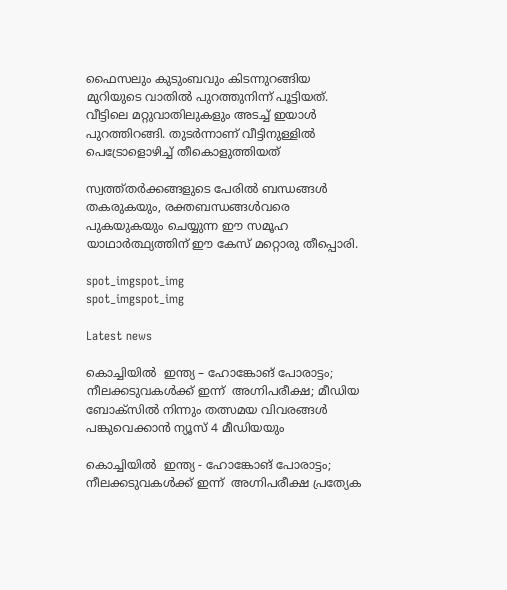ഫൈസലും കുടുംബവും കിടന്നുറങ്ങിയ മുറിയുടെ വാതില്‍ പുറത്തുനിന്ന് പൂട്ടിയത്. വീട്ടിലെ മറ്റുവാതിലുകളും അടച്ച് ഇയാള്‍ പുറത്തിറങ്ങി. തുടര്‍ന്നാണ് വീട്ടിനുള്ളില്‍ പെട്രോളൊഴിച്ച് തീകൊളുത്തിയത്

സ്വത്ത്‌തർക്കങ്ങളുടെ പേരിൽ ബന്ധങ്ങൾ തകരുകയും, രക്തബന്ധങ്ങൾവരെ പുകയുകയും ചെയ്യുന്ന ഈ സമൂഹ യാഥാർത്ഥ്യത്തിന് ഈ കേസ് മറ്റൊരു തീപ്പൊരി.

spot_imgspot_img
spot_imgspot_img

Latest news

കൊച്ചിയിൽ  ഇന്ത്യ – ഹോങ്കോങ് പോരാട്ടം; നീലക്കടുവകൾക്ക് ഇന്ന്  അഗ്നിപരീക്ഷ; മീഡിയ ബോക്സിൽ നിന്നും തത്സമയ വിവരങ്ങൾ പങ്കുവെക്കാൻ ന്യൂസ് 4 മീഡിയയും

കൊച്ചിയിൽ  ഇന്ത്യ - ഹോങ്കോങ് പോരാട്ടം; നീലക്കടുവകൾക്ക് ഇന്ന്  അഗ്നിപരീക്ഷ പ്രത്യേക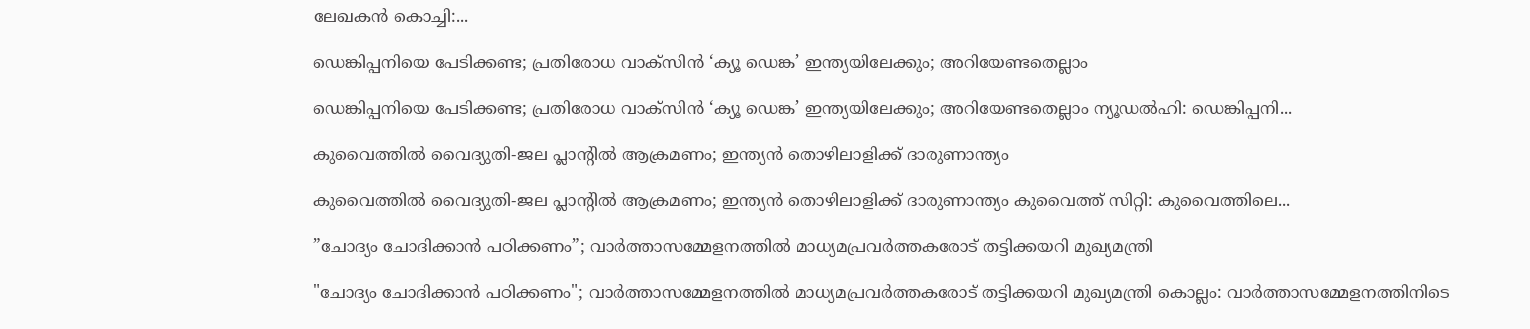ലേഖകൻ കൊച്ചി:...

ഡെങ്കിപ്പനിയെ പേടിക്കണ്ട; പ്രതിരോധ വാക്‌സിൻ ‘ക്യൂ ഡെങ്ക’ ഇന്ത്യയിലേക്കും; അറിയേണ്ടതെല്ലാം

ഡെങ്കിപ്പനിയെ പേടിക്കണ്ട; പ്രതിരോധ വാക്‌സിൻ ‘ക്യൂ ഡെങ്ക’ ഇന്ത്യയിലേക്കും; അറിയേണ്ടതെല്ലാം ന്യൂഡൽഹി: ഡെങ്കിപ്പനി...

കുവൈത്തിൽ വൈദ്യുതി-ജല പ്ലാന്റിൽ ആക്രമണം; ഇന്ത്യൻ തൊഴിലാളിക്ക് ദാരുണാന്ത്യം

കുവൈത്തിൽ വൈദ്യുതി-ജല പ്ലാന്റിൽ ആക്രമണം; ഇന്ത്യൻ തൊഴിലാളിക്ക് ദാരുണാന്ത്യം കുവൈത്ത് സിറ്റി: കുവൈത്തിലെ...

”ചോദ്യം ചോദിക്കാൻ പഠിക്കണം”; വാർത്താസമ്മേളനത്തിൽ മാധ്യമപ്രവർത്തകരോട് തട്ടിക്കയറി മുഖ്യമന്ത്രി

"ചോദ്യം ചോദിക്കാൻ പഠിക്കണം"; വാർത്താസമ്മേളനത്തിൽ മാധ്യമപ്രവർത്തകരോട് തട്ടിക്കയറി മുഖ്യമന്ത്രി കൊല്ലം: വാർത്താസമ്മേളനത്തിനിടെ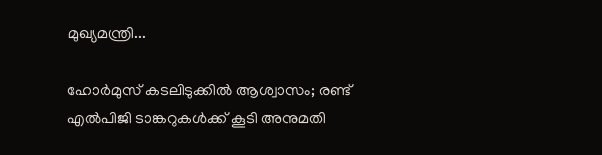മുഖ്യമന്ത്രി...

ഹോർമുസ് കടലിടുക്കിൽ ആശ്വാസം; രണ്ട് എൽപിജി ടാങ്കറുകൾക്ക് കൂടി അനുമതി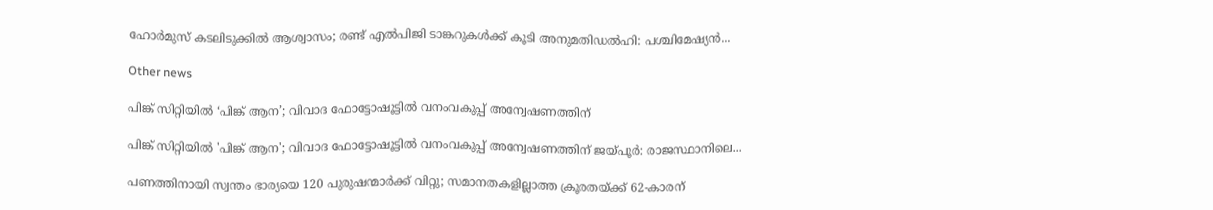ഹോർമുസ് കടലിടുക്കിൽ ആശ്വാസം; രണ്ട് എൽപിജി ടാങ്കറുകൾക്ക് കൂടി അനുമതിഡൽഹി: പശ്ചിമേഷ്യൻ...

Other news

പിങ്ക് സിറ്റിയിൽ ‘പിങ്ക് ആന’; വിവാദ ഫോട്ടോഷൂട്ടിൽ വനംവകുപ്പ് അന്വേഷണത്തിന്

പിങ്ക് സിറ്റിയിൽ 'പിങ്ക് ആന'; വിവാദ ഫോട്ടോഷൂട്ടിൽ വനംവകുപ്പ് അന്വേഷണത്തിന് ജയ്പൂർ: രാജസ്ഥാനിലെ...

പണത്തിനായി സ്വന്തം ഭാര്യയെ 120 പുരുഷന്മാർക്ക് വിറ്റു; സമാനതകളില്ലാത്ത ക്രൂരതയ്ക്ക് 62-കാരന്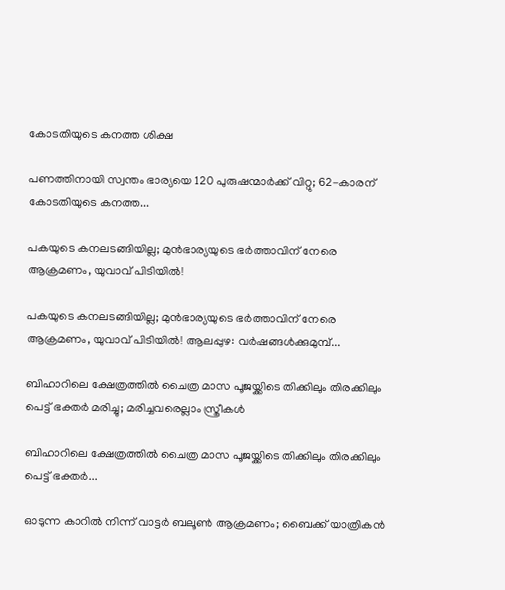കോടതിയുടെ കനത്ത ശിക്ഷ

പണത്തിനായി സ്വന്തം ഭാര്യയെ 120 പുരുഷന്മാർക്ക് വിറ്റു; 62-കാരന് കോടതിയുടെ കനത്ത...

പകയുടെ കനലടങ്ങിയില്ല; മുൻഭാര്യയുടെ ഭർത്താവിന് നേരെ ആക്രമണം, യുവാവ് പിടിയിൽ!

പകയുടെ കനലടങ്ങിയില്ല; മുൻഭാര്യയുടെ ഭർത്താവിന് നേരെ ആക്രമണം, യുവാവ് പിടിയിൽ! ആലപ്പുഴ: വർഷങ്ങൾക്കുമുമ്പ്...

ബിഹാറിലെ ക്ഷേത്രത്തിൽ ചൈത്ര മാസ പൂജയ്ക്കിടെ തിക്കിലും തിരക്കിലും പെട്ട് ഭക്തർ മരിച്ചു; മരിച്ചവരെല്ലാം സ്ത്രീകൾ

ബിഹാറിലെ ക്ഷേത്രത്തിൽ ചൈത്ര മാസ പൂജയ്ക്കിടെ തിക്കിലും തിരക്കിലും പെട്ട് ഭക്തർ...

ഓടുന്ന കാറിൽ നിന്ന് വാട്ടർ ബലൂൺ ആക്രമണം; ബൈക്ക് യാത്രികൻ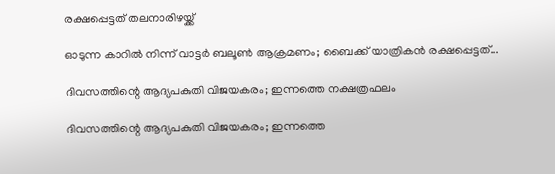രക്ഷപ്പെട്ടത് തലനാരിഴയ്ക്ക്

ഓടുന്ന കാറിൽ നിന്ന് വാട്ടർ ബലൂൺ ആക്രമണം; ബൈക്ക് യാത്രികൻ രക്ഷപ്പെട്ടത്...

ദിവസത്തിന്റെ ആദ്യപകുതി വിജയകരം; ഇന്നത്തെ നക്ഷത്രഫലം

ദിവസത്തിന്റെ ആദ്യപകുതി വിജയകരം; ഇന്നത്തെ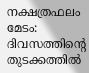നക്ഷത്രഫലം മേടം: ദിവസത്തിന്റെ തുടക്കത്തിൽ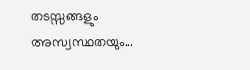തടസ്സങ്ങളും അസ്വസ്ഥതയും...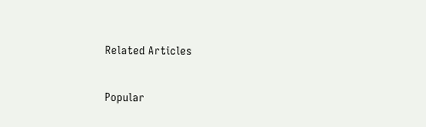Related Articles

Popular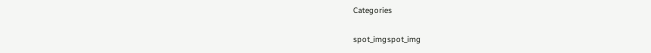Categories

spot_imgspot_img